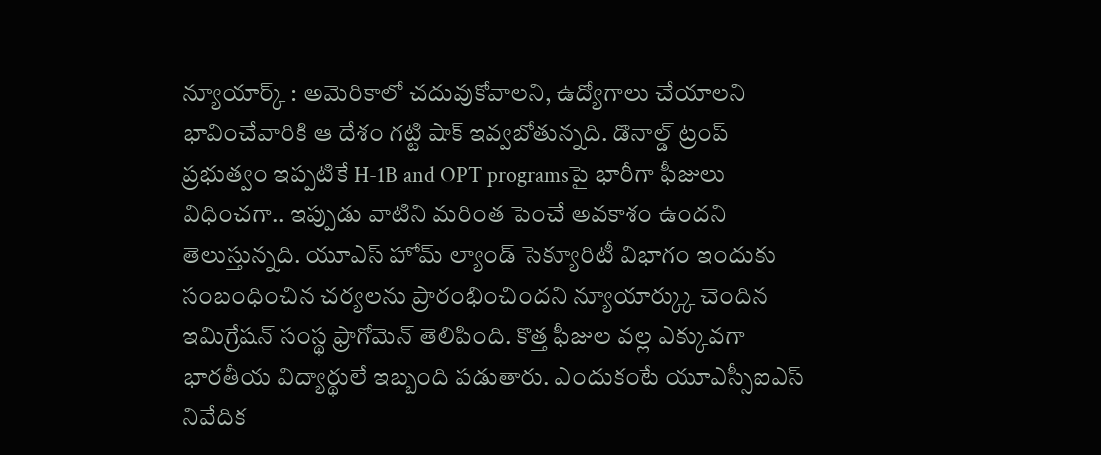న్యూయార్క్ : అమెరికాలో చదువుకోవాలని, ఉద్యోగాలు చేయాలని భావించేవారికి ఆ దేశం గట్టి షాక్ ఇవ్వబోతున్నది. డొనాల్డ్ ట్రంప్ ప్రభుత్వం ఇప్పటికే H-1B and OPT programsపై భారీగా ఫీజులు విధించగా.. ఇప్పుడు వాటిని మరింత పెంచే అవకాశం ఉందని తెలుస్తున్నది. యూఎస్ హోమ్ ల్యాండ్ సెక్యూరిటీ విభాగం ఇందుకు సంబంధించిన చర్యలను ప్రారంభించిందని న్యూయార్క్కు చెందిన ఇమిగ్రేషన్ సంస్థ ఫ్రాగోమెన్ తెలిపింది. కొత్త ఫీజుల వల్ల ఎక్కువగా భారతీయ విద్యార్థులే ఇబ్బంది పడుతారు. ఎందుకంటే యూఎస్సీఐఎస్ నివేదిక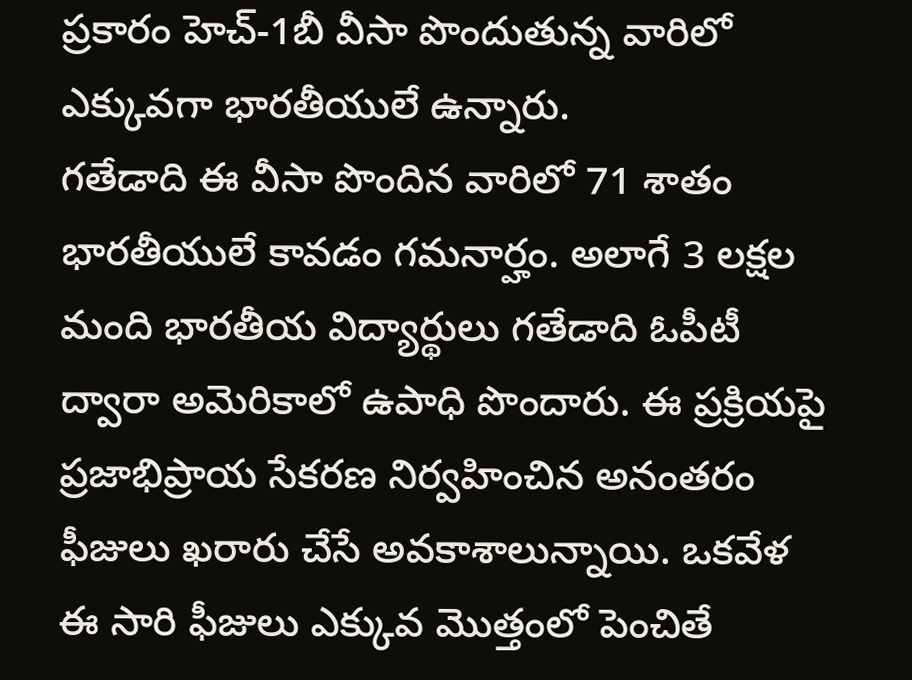ప్రకారం హెచ్-1బీ వీసా పొందుతున్న వారిలో ఎక్కువగా భారతీయులే ఉన్నారు.
గతేడాది ఈ వీసా పొందిన వారిలో 71 శాతం భారతీయులే కావడం గమనార్హం. అలాగే 3 లక్షల మంది భారతీయ విద్యార్థులు గతేడాది ఓపీటీ ద్వారా అమెరికాలో ఉపాధి పొందారు. ఈ ప్రక్రియపై ప్రజాభిప్రాయ సేకరణ నిర్వహించిన అనంతరం ఫీజులు ఖరారు చేసే అవకాశాలున్నాయి. ఒకవేళ ఈ సారి ఫీజులు ఎక్కువ మొత్తంలో పెంచితే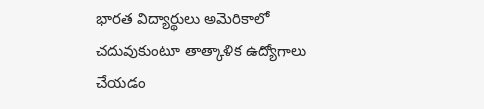భారత విద్యార్థులు అమెరికాలో చదువుకుంటూ తాత్కాళిక ఉద్యోగాలు చేయడం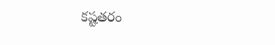కష్టతరం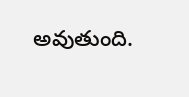అవుతుంది.